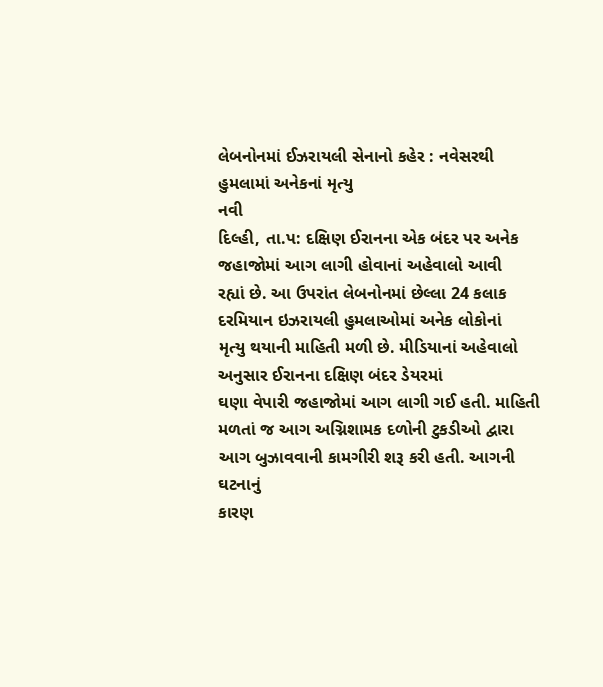લેબનોનમાં ઈઝરાયલી સેનાનો કહેર : નવેસરથી હુમલામાં અનેકનાં મૃત્યુ
નવી
દિલ્હી, તા.પ: દક્ષિણ ઈરાનના એક બંદર પર અનેક જહાજોમાં આગ લાગી હોવાનાં અહેવાલો આવી
રહ્યાં છે. આ ઉપરાંત લેબનોનમાં છેલ્લા 24 કલાક દરમિયાન ઇઝરાયલી હુમલાઓમાં અનેક લોકોનાં
મૃત્યુ થયાની માહિતી મળી છે. મીડિયાનાં અહેવાલો અનુસાર ઈરાનના દક્ષિણ બંદર ડેયરમાં
ઘણા વેપારી જહાજોમાં આગ લાગી ગઈ હતી. માહિતી મળતાં જ આગ અગ્નિશામક દળોની ટુકડીઓ દ્વારા
આગ બુઝાવવાની કામગીરી શરૂ કરી હતી. આગની ઘટનાનું
કારણ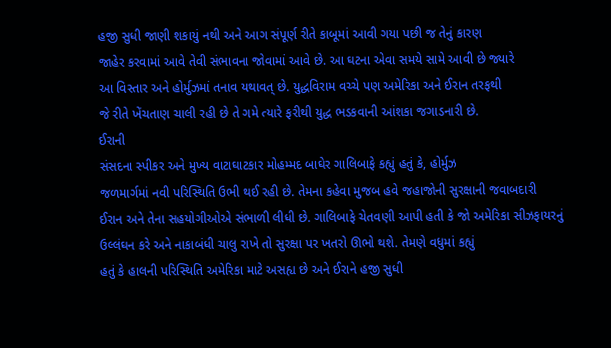હજી સુધી જાણી શકાયું નથી અને આગ સંપૂર્ણ રીતે કાબૂમાં આવી ગયા પછી જ તેનું કારણ
જાહેર કરવામાં આવે તેવી સંભાવના જોવામાં આવે છે. આ ઘટના એવા સમયે સામે આવી છે જ્યારે
આ વિસ્તાર અને હોર્મુઝમાં તનાવ યથાવત્ છે. યુદ્ધવિરામ વચ્ચે પણ અમેરિકા અને ઈરાન તરફથી
જે રીતે ખેંચતાણ ચાલી રહી છે તે ગમે ત્યારે ફરીથી યુદ્ધ ભડકવાની આંશકા જગાડનારી છે.
ઈરાની
સંસદના સ્પીકર અને મુખ્ય વાટાઘાટકાર મોહમ્મદ બાઘેર ગાલિબાફે કહ્યું હતું કે, હોર્મુઝ
જળમાર્ગમાં નવી પરિસ્થિતિ ઉભી થઈ રહી છે. તેમના કહેવા મુજબ હવે જહાજોની સુરક્ષાની જવાબદારી
ઈરાન અને તેના સહયોગીઓએ સંભાળી લીધી છે. ગાલિબાફે ચેતવણી આપી હતી કે જો અમેરિકા સીઝફાયરનું
ઉલ્લંઘન કરે અને નાકાબંધી ચાલુ રાખે તો સુરક્ષા પર ખતરો ઊભો થશે. તેમણે વધુમાં કહ્યું
હતું કે હાલની પરિસ્થિતિ અમેરિકા માટે અસહ્ય છે અને ઈરાને હજી સુધી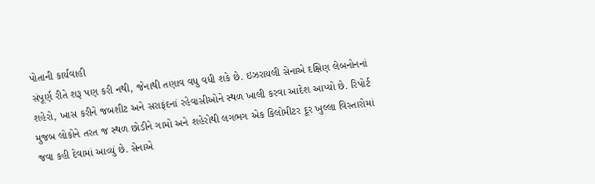પોતાની કાર્યવાહી
સંપૂર્ણ રીતે શરૂ પણ કરી નથી, જેનાથી તણાવ વધુ વધી શકે છે. ઇઝરાયલી સેનાએ દક્ષિણ લેબનોનનાં
શહેરો, ખાસ કરીને જબશીટ અને સરાફંદનાં રહેવાસીઓને સ્થળ ખાલી કરવા આદેશ આપ્યો છે. રિપોર્ટ
મુજબ લોકોને તરત જ સ્થળ છોડીને ગામો અને શહેરોથી લગભગ એક કિલોમીટર દૂર ખુલ્લા વિસ્તારોમાં
જવા કહી દેવામાં આવ્યું છે. સેનાએ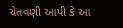ચેતવણી આપી કે આ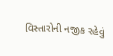વિસ્તારોની નજીક રહેવું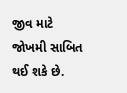જીવ માટે
જોખમી સાબિત થઈ શકે છે.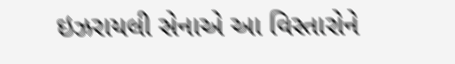ઇઝરાયલી સેનાએ આ વિસ્તારોને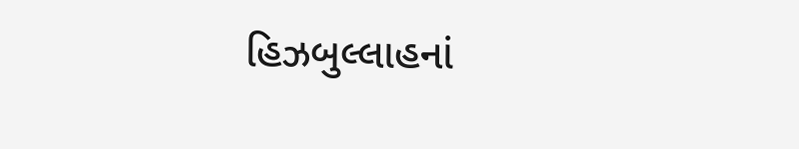હિઝબુલ્લાહનાં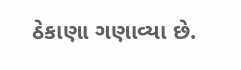ઠેકાણા ગણાવ્યા છે.